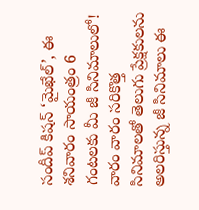సందీప్ కిషన్ ‘మైఖేల్’, ఈ శనివారం సాయంత్రం 6 గంటలకు మీ జీ సినిమాలులో!
వారం వారం సరికొత్త సినిమాలతో తెలుగు ప్రేక్షకులను అలరిస్తున్న జీ సినిమాలు ఈ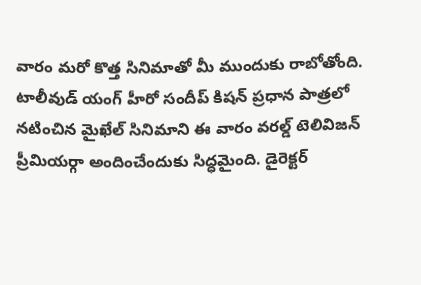వారం మరో కొత్త సినిమాతో మీ ముందుకు రాబోతోంది. టాలీవుడ్ యంగ్ హీరో సందీప్ కిషన్ ప్రధాన పాత్రలో నటించిన మైఖేల్ సినిమాని ఈ వారం వరల్డ్ టెలివిజన్ ప్రీమియర్గా అందించేందుకు సిద్ధమైంది. డైరెక్టర్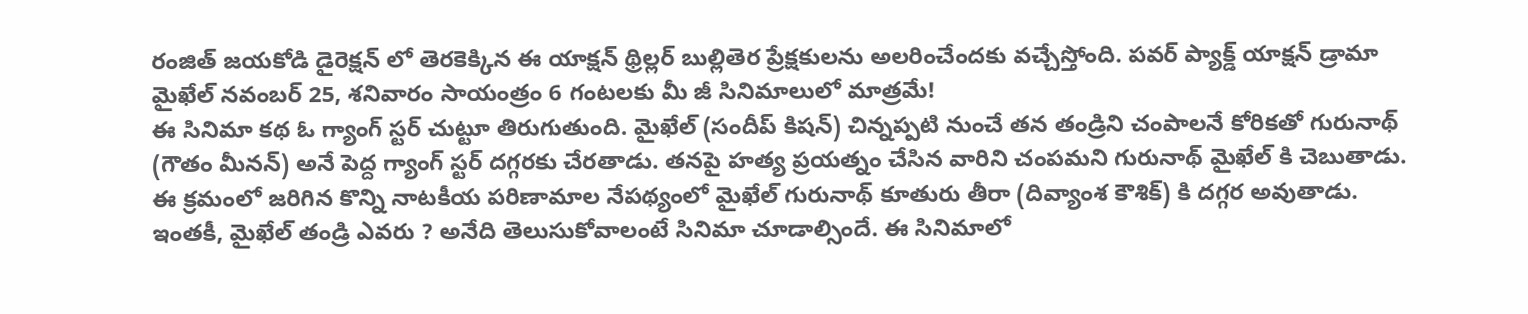రంజిత్ జయకోడి డైరెక్షన్ లో తెరకెక్కిన ఈ యాక్షన్ థ్రిల్లర్ బుల్లితెర ప్రేక్షకులను అలరించేందకు వచ్చేస్తోంది. పవర్ ప్యాక్డ్ యాక్షన్ డ్రామా మైఖేల్ నవంబర్ 25, శనివారం సాయంత్రం 6 గంటలకు మీ జీ సినిమాలులో మాత్రమే!
ఈ సినిమా కథ ఓ గ్యాంగ్ స్టర్ చుట్టూ తిరుగుతుంది. మైఖేల్ (సందీప్ కిషన్) చిన్నప్పటి నుంచే తన తండ్రిని చంపాలనే కోరికతో గురునాథ్ (గౌతం మీనన్) అనే పెద్ద గ్యాంగ్ స్టర్ దగ్గరకు చేరతాడు. తనపై హత్య ప్రయత్నం చేసిన వారిని చంపమని గురునాథ్ మైఖేల్ కి చెబుతాడు. ఈ క్రమంలో జరిగిన కొన్ని నాటకీయ పరిణామాల నేపథ్యంలో మైఖేల్ గురునాథ్ కూతురు తీరా (దివ్యాంశ కౌశిక్) కి దగ్గర అవుతాడు. ఇంతకీ, మైఖేల్ తండ్రి ఎవరు ? అనేది తెలుసుకోవాలంటే సినిమా చూడాల్సిందే. ఈ సినిమాలో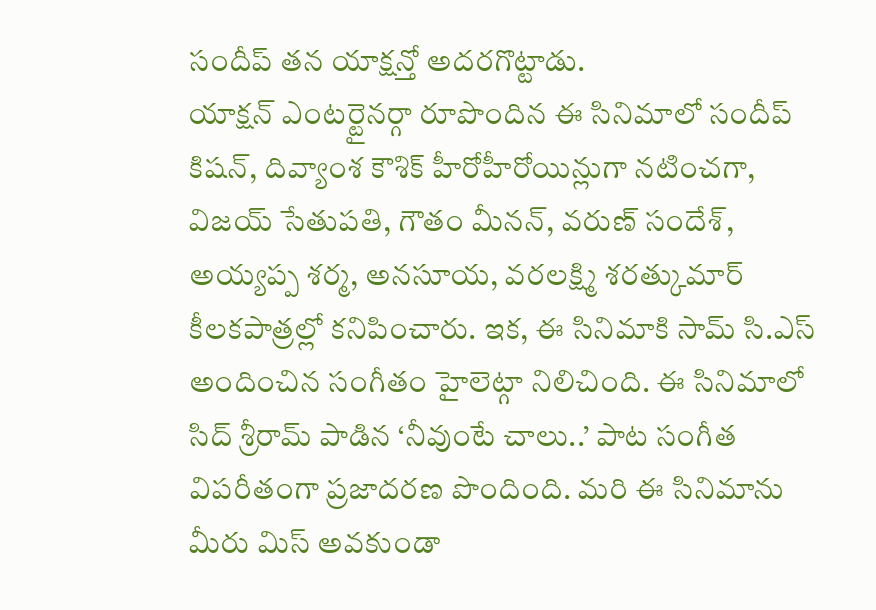సందీప్ తన యాక్షన్తో అదరగొట్టాడు.
యాక్షన్ ఎంటర్టైనర్గా రూపొందిన ఈ సినిమాలో సందీప్ కిషన్, దివ్యాంశ కౌశిక్ హీరోహీరోయిన్లుగా నటించగా, విజయ్ సేతుపతి, గౌతం మీనన్, వరుణ్ సందేశ్, అయ్యప్ప శర్మ, అనసూయ, వరలక్ష్మి శరత్కుమార్ కీలకపాత్రల్లో కనిపించారు. ఇక, ఈ సినిమాకి సామ్ సి.ఎస్ అందించిన సంగీతం హైలెట్గా నిలిచింది. ఈ సినిమాలో సిద్ శ్రీరామ్ పాడిన ‘నీవుంటే చాలు..’ పాట సంగీత విపరీతంగా ప్రజాదరణ పొందింది. మరి ఈ సినిమాను మీరు మిస్ అవకుండా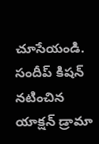చూసేయండి.
సందీప్ కిషన్ నటించిన యాక్షన్ డ్రామా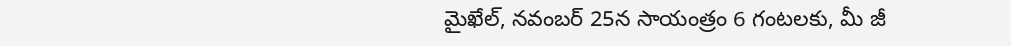మైఖేల్, నవంబర్ 25న సాయంత్రం 6 గంటలకు, మీ జీ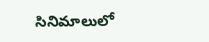సినిమాలులో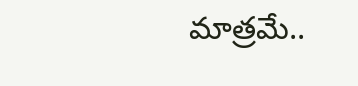మాత్రమే..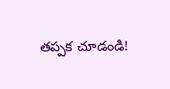తప్పక చూడండి!